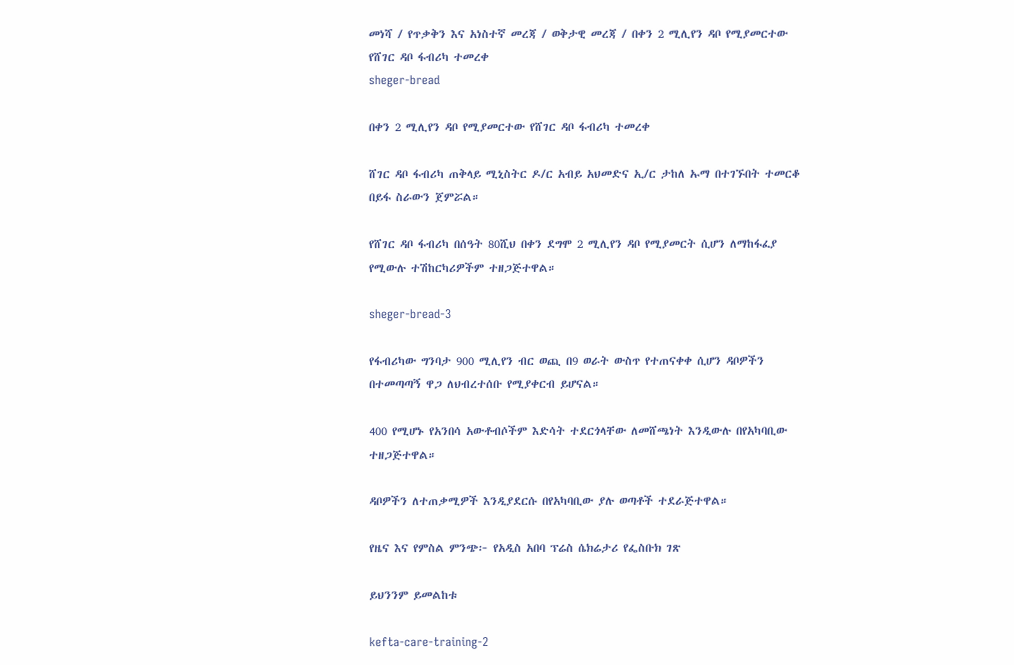መነሻ / የጥቃቅን እና አነስተኛ መረጃ / ወቅታዊ መረጃ / በቀን 2 ሚሊየን ዳቦ የሚያመርተው የሸገር ዳቦ ፋብሪካ ተመረቀ
sheger-bread

በቀን 2 ሚሊየን ዳቦ የሚያመርተው የሸገር ዳቦ ፋብሪካ ተመረቀ

ሸገር ዳቦ ፋብሪካ ጠቅላይ ሚኒስትር ዶ/ር አብይ አህመድና ኢ/ር ታከለ ኡማ በተገኙበት ተመርቆ በይፋ ስራውን ጀምሯል።

የሸገር ዳቦ ፋብሪካ በሰዓት 80ሺህ በቀን ደግሞ 2 ሚሊየን ዳቦ የሚያመርት ሲሆን ለማከፋፈያ የሚውሉ ተሽከርካሪዎችም ተዘጋጅተዋል።

sheger-bread-3

የፋብሪካው ግንባታ 900 ሚሊየን ብር ወጪ በ9 ወራት ውስጥ የተጠናቀቀ ሲሆን ዳቦዎችን በተመጣጣኝ ዋጋ ለህብረተሰቡ የሚያቀርብ ይሆናል።

400 የሚሆኑ የአንበሳ አውቶብሶችም እድሳት ተደርጎላቸው ለመሸጫነት እንዲውሉ በየአካባቢው ተዘጋጅተዋል።

ዳቦዎችን ለተጠቃሚዎች እንዲያደርሱ በየአካባቢው ያሉ ወጣቶች ተደራጅተዋል።

የዜና እና የምስል ምንጭ፦ የአዲስ አበባ ፕሬስ ሴክሬታሪ የፌስቡክ ገጽ

ይህንንም ይመልከቱ

kefta-care-training-2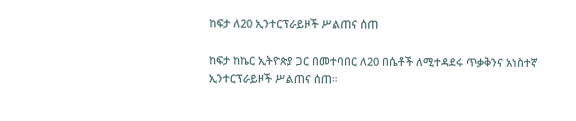ከፍታ ለ20 ኢንተርፕራይዞች ሥልጠና ሰጠ

ከፍታ ከኬር ኢትዮጵያ ጋር በመተባበር ለ20 በሴቶች ለሚተዳደሩ ጥቃቅንና አነስተኛ ኢንተርፕራይዞች ሥልጠና ሰጠ።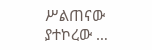ሥልጠናው ያተኮረው …